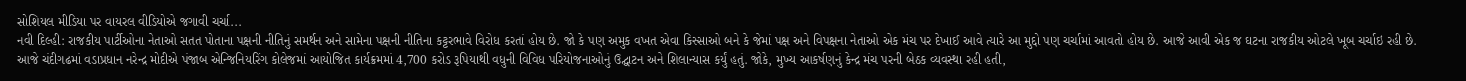સોશિયલ મીડિયા પર વાયરલ વીડિયોએ જગાવી ચર્ચા...
નવી દિલ્હી: રાજકીય પાર્ટીઓના નેતાઓ સતત પોતાના પક્ષની નીતિનું સમર્થન અને સામેના પક્ષની નીતિના કટ્ટરભાવે વિરોધ કરતાં હોય છે. જો કે પણ અમુક વખત એવા કિસ્સાઓ બને કે જેમાં પક્ષ અને વિપક્ષના નેતાઓ એક મંચ પર દેખાઈ આવે ત્યારે આ મુદ્દો પણ ચર્ચામાં આવતો હોય છે. આજે આવી એક જ ઘટના રાજકીય ઓટલે ખૂબ ચર્ચાઇ રહી છે.
આજે ચંદીગઢમાં વડાપ્રધાન નરેન્દ્ર મોદીએ પંજાબ એન્જિનિયરિંગ કોલેજમાં આયોજિત કાર્યક્રમમાં 4,700 કરોડ રૂપિયાથી વધુની વિવિધ પરિયોજનાઓનું ઉદ્ઘાટન અને શિલાન્યાસ કર્યું હતું. જોકે, મુખ્ય આકર્ષણનું કેન્દ્ર મંચ પરની બેઠક વ્યવસ્થા રહી હતી,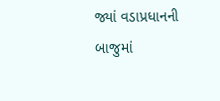જ્યાં વડાપ્રધાનની બાજુમાં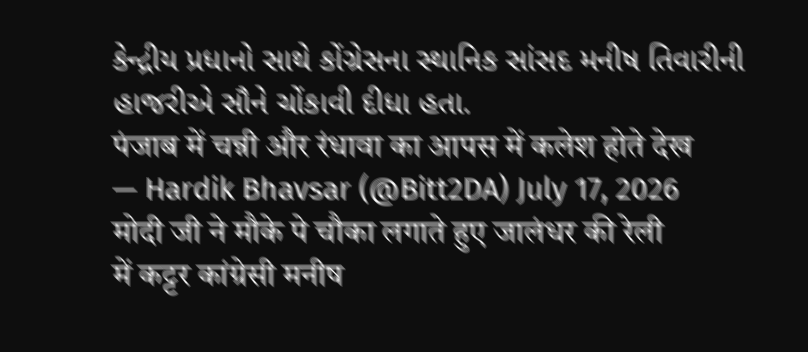કેન્દ્રીય પ્રધાનો સાથે કોંગ્રેસના સ્થાનિક સાંસદ મનીષ તિવારીની હાજરીએ સૌને ચોંકાવી દીધા હતા.
पंजाब में चन्नी और रंधावा का आपस में कलेश होते देख
— Hardik Bhavsar (@Bitt2DA) July 17, 2026
मोदी जी ने मौके पे चौका लगाते हुए जालंधर की रेली
में कट्टर कांग्रेसी मनीष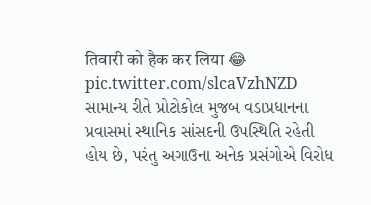तिवारी को हैक कर लिया 😂 pic.twitter.com/slcaVzhNZD
સામાન્ય રીતે પ્રોટોકોલ મુજબ વડાપ્રધાનના પ્રવાસમાં સ્થાનિક સાંસદની ઉપસ્થિતિ રહેતી હોય છે, પરંતુ અગાઉના અનેક પ્રસંગોએ વિરોધ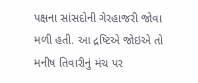પક્ષના સાંસદોની ગેરહાજરી જોવા મળી હતી. આ દ્રષ્ટિએ જોઇએ તો મનીષ તિવારીનું મંચ પર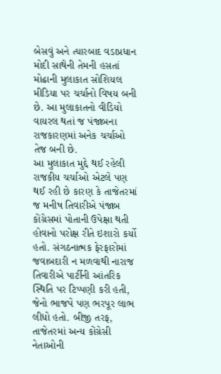બેસવું અને ત્યારબાદ વડાપ્રધાન મોદી સાથેની તેમની હસતાં મોઢાની મુલાકાત સોશિયલ મીડિયા પર ચર્ચાનો વિષય બની છે. આ મુલાકાતનો વીડિયો વાયરલ થતાં જ પંજાબના રાજકારણમાં અનેક ચર્ચાઓ તેજ બની છે.
આ મુલાકાત મુદ્દે થઈ રહેલી રાજકીય ચર્ચાઓ એટલે પણ થઈ રહી છે કારણ કે તાજેતરમાં જ મનીષ તિવારીએ પંજાબ કોંગ્રેસમાં પોતાની ઉપેક્ષા થતી હોવાનો પરોક્ષ રીતે ઇશારો કર્યો હતો. સંગઠનાત્મક ફેરફારોમાં જવાબદારી ન મળવાથી નારાજ તિવારીએ પાર્ટીની આંતરિક સ્થિતિ પર ટિપ્પણી કરી હતી, જેનો ભાજપે પણ ભરપૂર લાભ લીધો હતો. બીજી તરફ, તાજેતરમાં અન્ય કોંગ્રેસી નેતાઓની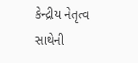કેન્દ્રીય નેતૃત્વ સાથેની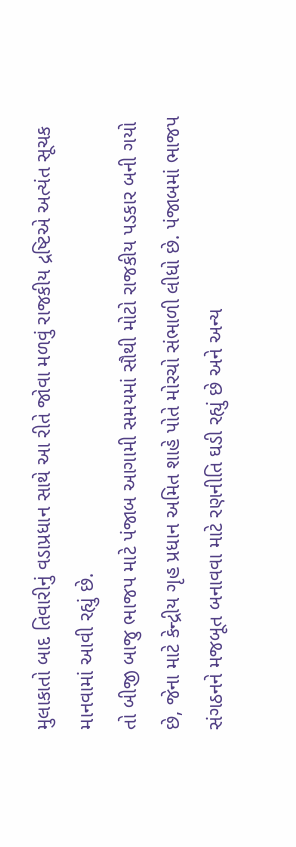મુલાકાતો બાદ તિવારીનું વડાપ્રધાન સાથે આ રીતે જોવા મળવું રાજકીય દ્રષ્ટિએ અત્યંત સૂચક માનવામાં આવી રહ્યું છે.
તો બીજી બાજુ ભાજપ માટે પંજાબ આગામી સમયમાં સૌથી મોટો રાજકીય પડકાર બની ગયો છે, જેના માટે કેન્દ્રીય ગૃહ પ્રધાન અમિત શાહે પોતે મોરચો સંભાળી લીધો છે. પંજાબમાં ભાજપ સંગઠનને મજબૂત બનાવવા માટે રણનીતિ ઘડી રહ્યું છે અને અન્ય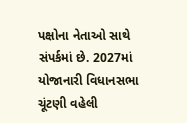પક્ષોના નેતાઓ સાથે સંપર્કમાં છે. 2027માં યોજાનારી વિધાનસભા ચૂંટણી વહેલી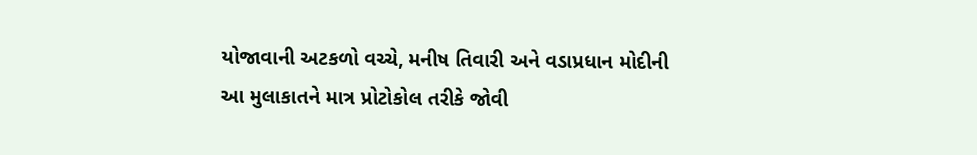યોજાવાની અટકળો વચ્ચે, મનીષ તિવારી અને વડાપ્રધાન મોદીની આ મુલાકાતને માત્ર પ્રોટોકોલ તરીકે જોવી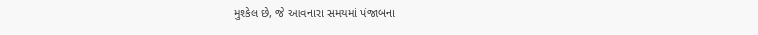મુશ્કેલ છે, જે આવનારા સમયમાં પંજાબના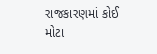રાજકારણમાં કોઈ મોટા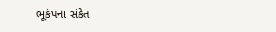ભૂકંપના સંકેત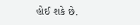હોઈ શકે છે.